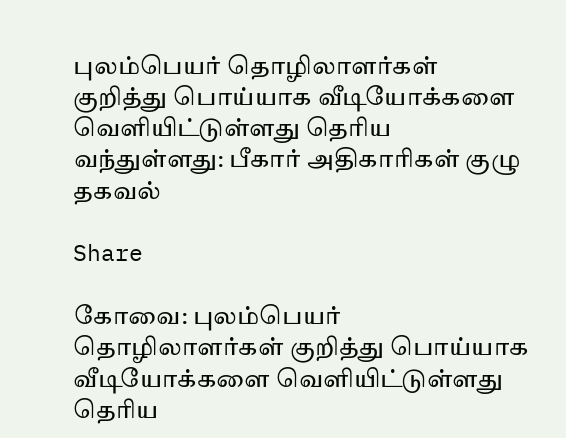புலம்பெயர் தொழிலாளர்கள் குறித்து பொய்யாக வீடியோக்களை வெளியிட்டுள்ளது தெரிய வந்துள்ளது: பீகார் அதிகாரிகள் குழு தகவல்

Share

கோவை: புலம்பெயர் தொழிலாளர்கள் குறித்து பொய்யாக வீடியோக்களை வெளியிட்டுள்ளது தெரிய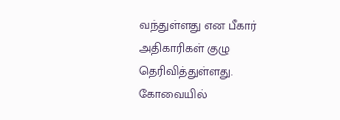வந்துள்ளது என பீகார் அதிகாரிகள் குழு தெரிவித்துள்ளது. கோவையில்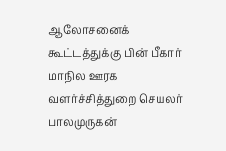ஆலோசனைக் கூட்டத்துக்கு பின் பீகார் மாநில ஊரக வளர்ச்சித்துறை செயலர் பாலமுருகன்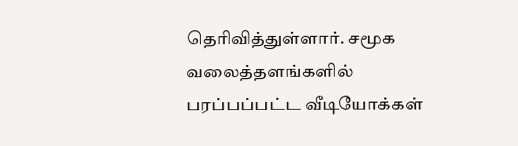தெரிவித்துள்ளார். சமூக வலைத்தளங்களில் பரப்பப்பட்ட வீடியோக்கள்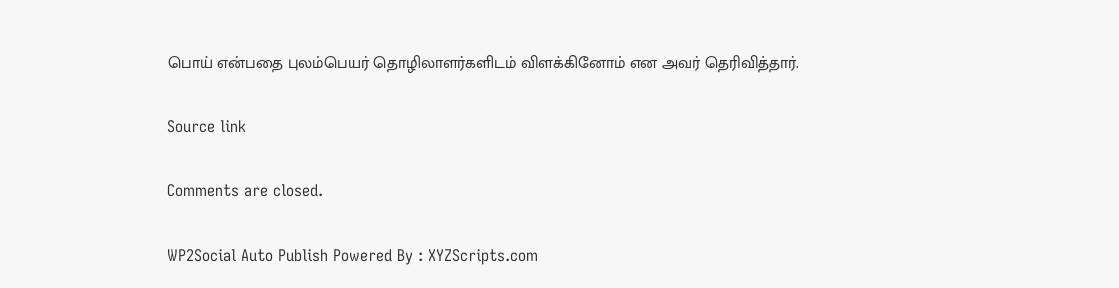பொய் என்பதை புலம்பெயர் தொழிலாளர்களிடம் விளக்கினோம் என அவர் தெரிவித்தார்.

Source link

Comments are closed.

WP2Social Auto Publish Powered By : XYZScripts.com